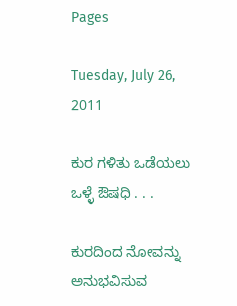Pages

Tuesday, July 26, 2011

ಕುರ ಗಳಿತು ಒಡೆಯಲು ಒಳ್ಳೆ ಔಷಧಿ . . .

ಕುರದಿಂದ ನೋವನ್ನು ಅನುಭವಿಸುವ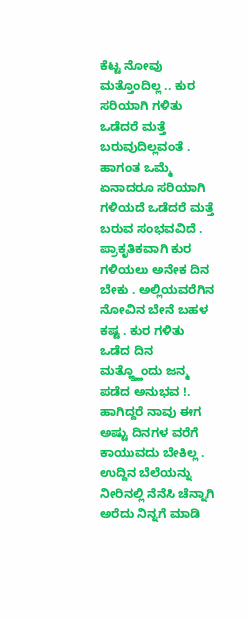ಕೆಟ್ಟ ನೋವು ಮತ್ತೊಂದಿಲ್ಲ .. ಕುರ ಸರಿಯಾಗಿ ಗಳಿತು ಒಡೆದರೆ ಮತ್ತೆ ಬರುವುದಿಲ್ಲವಂತೆ . ಹಾಗಂತ ಒಮ್ಮೆ ಏನಾದರೂ ಸರಿಯಾಗಿ ಗಳಿಯದೆ ಒಡೆದರೆ ಮತ್ತೆ ಬರುವ ಸಂಭವವಿದೆ . ಪ್ರಾಕೃತಿಕವಾಗಿ ಕುರ ಗಳಿಯಲು ಅನೇಕ ದಿನ ಬೇಕು . ಅಲ್ಲಿಯವರೆಗಿನ ನೋವಿನ ಬೇನೆ ಬಹಳ ಕಷ್ಟ . ಕುರ ಗಳಿತು ಒಡೆದ ದಿನ ಮತ್ಹ್ತ್ಹೊಂದು ಜನ್ಮ ಪಡೆದ ಅನುಭವ !.
ಹಾಗಿದ್ದರೆ ನಾವು ಈಗ ಅಷ್ಟು ದಿನಗಳ ವರೆಗೆ ಕಾಯುವದು ಬೇಕಿಲ್ಲ .
ಉದ್ದಿನ ಬೆಲೆಯನ್ನು ನೀರಿನಲ್ಲಿ ನೆನೆಸಿ ಚೆನ್ನಾಗಿ ಅರೆದು ನಿನ್ನಗೆ ಮಾಡಿ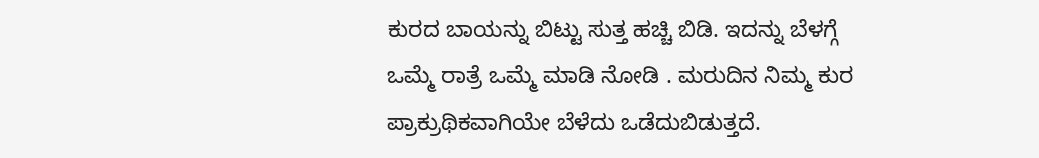ಕುರದ ಬಾಯನ್ನು ಬಿಟ್ಟು ಸುತ್ತ ಹಚ್ಚಿ ಬಿಡಿ. ಇದನ್ನು ಬೆಳಗ್ಗೆ ಒಮ್ಮೆ ರಾತ್ರೆ ಒಮ್ಮೆ ಮಾಡಿ ನೋಡಿ . ಮರುದಿನ ನಿಮ್ಮ ಕುರ ಪ್ರಾಕ್ರುಥಿಕವಾಗಿಯೇ ಬೆಳೆದು ಒಡೆದುಬಿಡುತ್ತದೆ.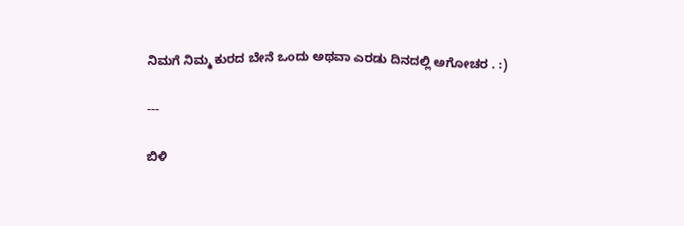ನಿಮಗೆ ನಿಮ್ಮ ಕುರದ ಬೇನೆ ಒಂದು ಅಥವಾ ಎರಡು ದಿನದಲ್ಲಿ ಅಗೋಚರ . :)

---

ಬಿಳಿ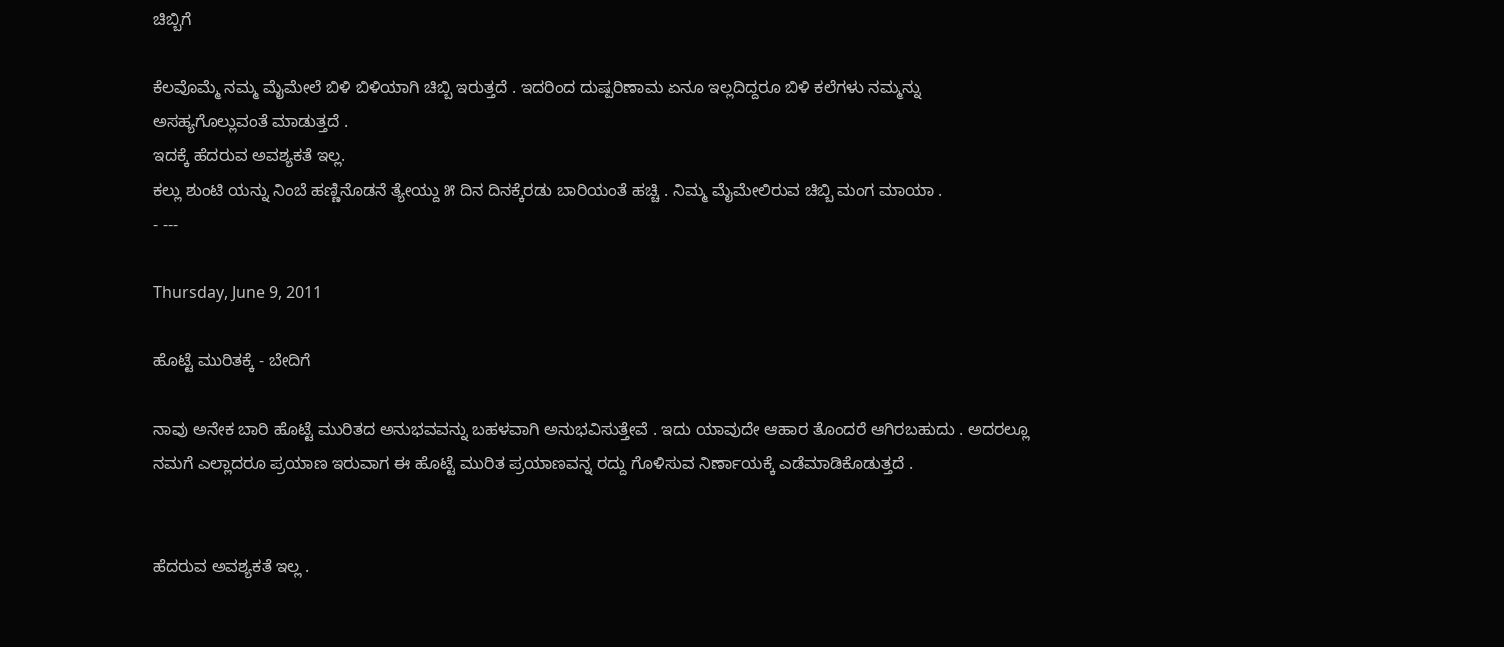ಚಿಬ್ಬಿಗೆ

ಕೆಲವೊಮ್ಮೆ ನಮ್ಮ ಮೈಮೇಲೆ ಬಿಳಿ ಬಿಳಿಯಾಗಿ ಚಿಬ್ಬಿ ಇರುತ್ತದೆ . ಇದರಿಂದ ದುಷ್ಪರಿಣಾಮ ಏನೂ ಇಲ್ಲದಿದ್ದರೂ ಬಿಳಿ ಕಲೆಗಳು ನಮ್ಮನ್ನು ಅಸಹ್ಯಗೊಲ್ಲುವಂತೆ ಮಾಡುತ್ತದೆ .
ಇದಕ್ಕೆ ಹೆದರುವ ಅವಶ್ಯಕತೆ ಇಲ್ಲ.
ಕಲ್ಲು ಶುಂಟಿ ಯನ್ನು ನಿಂಬೆ ಹಣ್ಣಿನೊಡನೆ ತ್ಯೇಯ್ದು ೫ ದಿನ ದಿನಕ್ಕೆರಡು ಬಾರಿಯಂತೆ ಹಚ್ಚಿ . ನಿಮ್ಮ ಮೈಮೇಲಿರುವ ಚಿಬ್ಬಿ ಮಂಗ ಮಾಯಾ .
- ---

Thursday, June 9, 2011

ಹೊಟ್ಟೆ ಮುರಿತಕ್ಕೆ - ಬೇದಿಗೆ

ನಾವು ಅನೇಕ ಬಾರಿ ಹೊಟ್ಟೆ ಮುರಿತದ ಅನುಭವವನ್ನು ಬಹಳವಾಗಿ ಅನುಭವಿಸುತ್ತೇವೆ . ಇದು ಯಾವುದೇ ಆಹಾರ ತೊಂದರೆ ಆಗಿರಬಹುದು . ಅದರಲ್ಲೂ ನಮಗೆ ಎಲ್ಲಾದರೂ ಪ್ರಯಾಣ ಇರುವಾಗ ಈ ಹೊಟ್ಟೆ ಮುರಿತ ಪ್ರಯಾಣವನ್ನ ರದ್ದು ಗೊಳಿಸುವ ನಿರ್ಣಾಯಕ್ಕೆ ಎಡೆಮಾಡಿಕೊಡುತ್ತದೆ .


ಹೆದರುವ ಅವಶ್ಯಕತೆ ಇಲ್ಲ .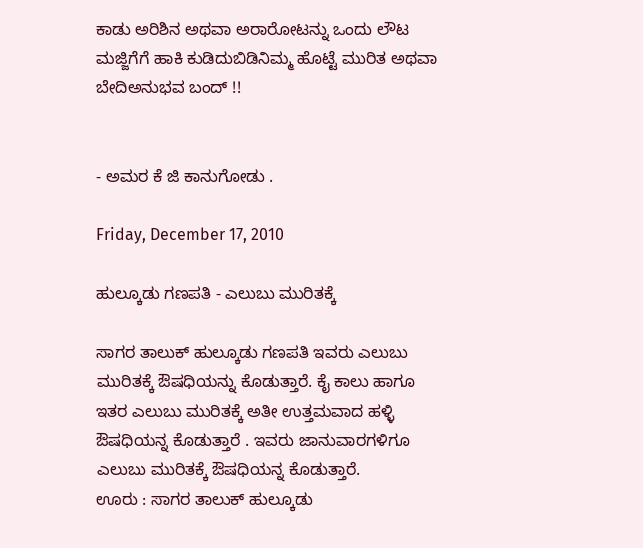ಕಾಡು ಅರಿಶಿನ ಅಥವಾ ಅರಾರೋಟನ್ನು ಒಂದು ಲೌಟ ಮಜ್ಜಿಗೆಗೆ ಹಾಕಿ ಕುಡಿದುಬಿಡಿನಿಮ್ಮ ಹೊಟ್ಟೆ ಮುರಿತ ಅಥವಾ ಬೇದಿಅನುಭವ ಬಂದ್ !!


- ಅಮರ ಕೆ ಜಿ ಕಾನುಗೋಡು .

Friday, December 17, 2010

ಹುಲ್ಕೂಡು ಗಣಪತಿ - ಎಲುಬು ಮುರಿತಕ್ಕೆ

ಸಾಗರ ತಾಲುಕ್ ಹುಲ್ಕೂಡು ಗಣಪತಿ ಇವರು ಎಲುಬು ಮುರಿತಕ್ಕೆ ಔಷಧಿಯನ್ನು ಕೊಡುತ್ತಾರೆ. ಕೈ ಕಾಲು ಹಾಗೂ ಇತರ ಎಲುಬು ಮುರಿತಕ್ಕೆ ಅತೀ ಉತ್ತಮವಾದ ಹಳ್ಳಿ ಔಷಧಿಯನ್ನ ಕೊಡುತ್ತಾರೆ . ಇವರು ಜಾನುವಾರಗಳಿಗೂ ಎಲುಬು ಮುರಿತಕ್ಕೆ ಔಷಧಿಯನ್ನ ಕೊಡುತ್ತಾರೆ.
ಊರು : ಸಾಗರ ತಾಲುಕ್ ಹುಲ್ಕೂಡು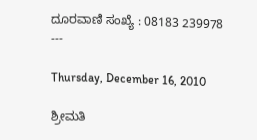ದೂರವಾಣಿ ಸಂಖ್ಯೆ : 08183 239978
---

Thursday, December 16, 2010

ಶ್ರೀಮತಿ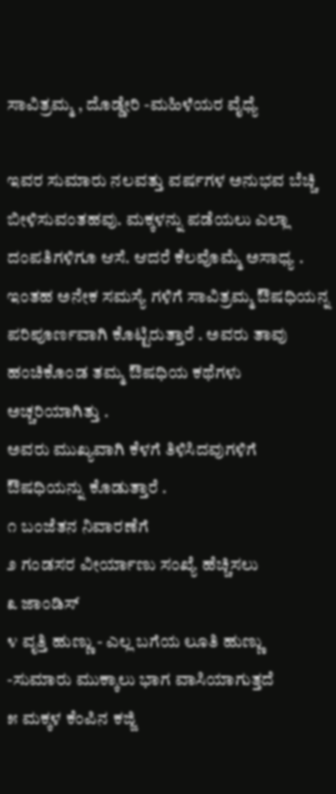ಸಾವಿತ್ರಮ್ಮ , ದೊಡ್ಡೇರಿ -ಮಹಿಳೆಯರ ವೈಧ್ಯೆ

ಇವರ ಸುಮಾರು ನಲವತ್ತು ವರ್ಷಗಳ ಅನುಭವ ಬೆಚ್ಚಿ ಬೀಳಿಸುವಂತಹವು. ಮಕ್ಕಳನ್ನು ಪಡೆಯಲು ಎಲ್ಲಾ ದಂಪತಿಗಳಿಗೂ ಆಸೆ. ಆದರೆ ಕೆಲವೊಮ್ಮೆ ಅಸಾಧ್ಯ . ಇಂತಹ ಅನೇಕ ಸಮಸ್ಯೆ ಗಳಿಗೆ ಸಾವಿತ್ರಮ್ಮ ಔಷಧಿಯನ್ನ ಪರಿಪೂರ್ಣವಾಗಿ ಕೊಟ್ಟಿರುತ್ತಾರೆ . ಅವರು ತಾವು ಹಂಚಿಕೊಂಡ ತಮ್ಮ ಔಷಧಿಯ ಕಥೆಗಳು ಅಚ್ಚರಿಯಾಗಿತ್ತು .
ಅವರು ಮುಖ್ಯವಾಗಿ ಕೆಳಗೆ ತಿಳಿಸಿದವುಗಳಿಗೆ ಔಷಧಿಯನ್ನು ಕೊಡುತ್ತಾರೆ .
೧ ಬಂಜೆತನ ನಿವಾರಣೆಗೆ
೨ ಗಂಡಸರ ವೀರ್ಯಾಣು ಸಂಖ್ಯೆ ಹೆಚ್ಚಿಸಲು
೩ ಜಾಂಡಿಸ್
೪ ವೃತ್ತಿ ಹುಣ್ಣು - ಎಲ್ಲ ಬಗೆಯ ಲೂತಿ ಹುಣ್ಣು -ಸುಮಾರು ಮುಕ್ಕಾಲು ಭಾಗ ವಾಸಿಯಾಗುತ್ತದೆ
೫ ಮಕ್ಕಳ ಕೆಂಪಿನ ಕಜ್ಜಿ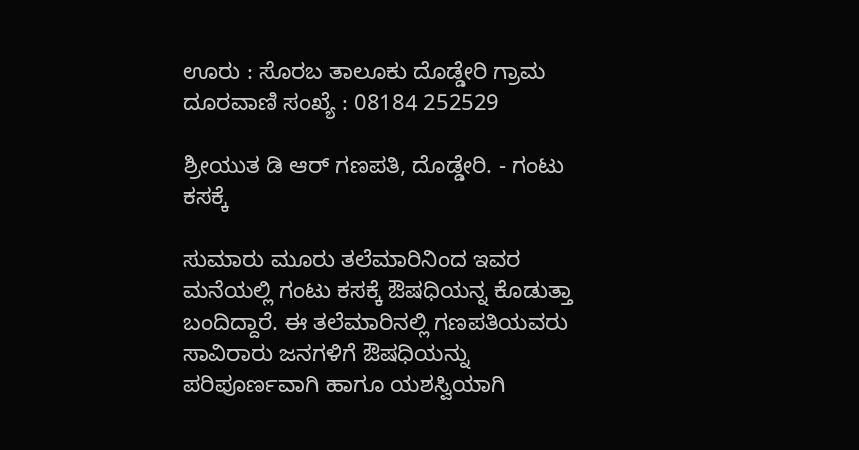ಊರು : ಸೊರಬ ತಾಲೂಕು ದೊಡ್ಡೇರಿ ಗ್ರಾಮ
ದೂರವಾಣಿ ಸಂಖ್ಯೆ : 08184 252529

ಶ್ರೀಯುತ ಡಿ ಆರ್ ಗಣಪತಿ, ದೊಡ್ಡೇರಿ. - ಗಂಟು ಕಸಕ್ಕೆ

ಸುಮಾರು ಮೂರು ತಲೆಮಾರಿನಿಂದ ಇವರ ಮನೆಯಲ್ಲಿ ಗಂಟು ಕಸಕ್ಕೆ ಔಷಧಿಯನ್ನ ಕೊಡುತ್ತಾ ಬಂದಿದ್ದಾರೆ. ಈ ತಲೆಮಾರಿನಲ್ಲಿ ಗಣಪತಿಯವರು ಸಾವಿರಾರು ಜನಗಳಿಗೆ ಔಷಧಿಯನ್ನು ಪರಿಪೂರ್ಣವಾಗಿ ಹಾಗೂ ಯಶಸ್ವಿಯಾಗಿ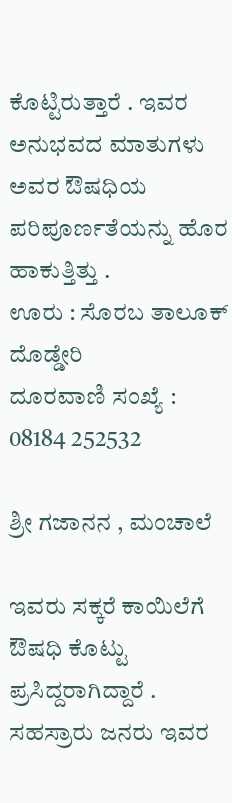ಕೊಟ್ಟಿರುತ್ತಾರೆ . ಇವರ ಅನುಭವದ ಮಾತುಗಳು ಅವರ ಔಷಧಿಯ ಪರಿಪೂರ್ಣತೆಯನ್ನು ಹೊರ ಹಾಕುತ್ತಿತ್ತು .
ಊರು : ಸೊರಬ ತಾಲೂಕ್ ದೊಡ್ಡೇರಿ
ದೂರವಾಣಿ ಸಂಖ್ಯೆ : 08184 252532

ಶ್ರೀ ಗಜಾನನ , ಮಂಚಾಲೆ

ಇವರು ಸಕ್ಕರೆ ಕಾಯಿಲೆಗೆ ಔಷಧಿ ಕೊಟ್ಟು ಪ್ರಸಿದ್ದರಾಗಿದ್ದಾರೆ . ಸಹಸ್ರಾರು ಜನರು ಇವರ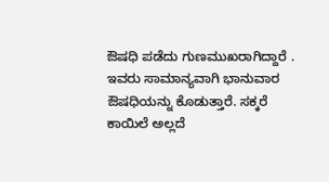ಔಷಧಿ ಪಡೆದು ಗುಣಮುಖರಾಗಿದ್ದಾರೆ . ಇವರು ಸಾಮಾನ್ಯವಾಗಿ ಭಾನುವಾರ ಔಷಧಿಯನ್ನು ಕೊಡುತ್ತಾರೆ. ಸಕ್ಕರೆ ಕಾಯಿಲೆ ಅಲ್ಲದೆ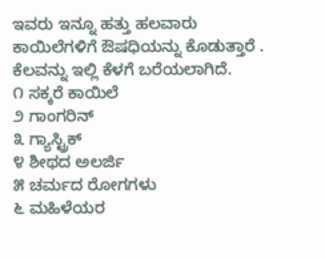ಇವರು ಇನ್ನೂ ಹತ್ತು ಹಲವಾರು ಕಾಯಿಲೆಗಳಿಗೆ ಔಷಧಿಯನ್ನು ಕೊಡುತ್ತಾರೆ . ಕೆಲವನ್ನು ಇಲ್ಲಿ ಕೆಳಗೆ ಬರೆಯಲಾಗಿದೆ.
೧ ಸಕ್ಕರೆ ಕಾಯಿಲೆ
೨ ಗಾಂಗರಿನ್
೩ ಗ್ಯಾಸ್ಟ್ರಿಕ್
೪ ಶೀಥದ ಅಲರ್ಜಿ
೫ ಚರ್ಮದ ರೋಗಗಳು
೬ ಮಹಿಳೆಯರ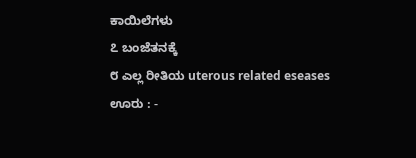ಕಾಯಿಲೆಗಳು
೭ ಬಂಜೆತನಕ್ಕೆ
೮ ಎಲ್ಲ ರೀತಿಯ uterous related eseases
ಊರು : -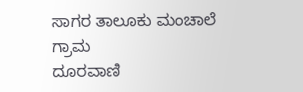ಸಾಗರ ತಾಲೂಕು ಮಂಚಾಲೆ ಗ್ರಾಮ
ದೂರವಾಣಿ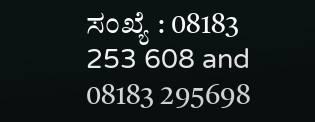ಸಂಖ್ಯೆ : 08183 253 608 and 08183 295698